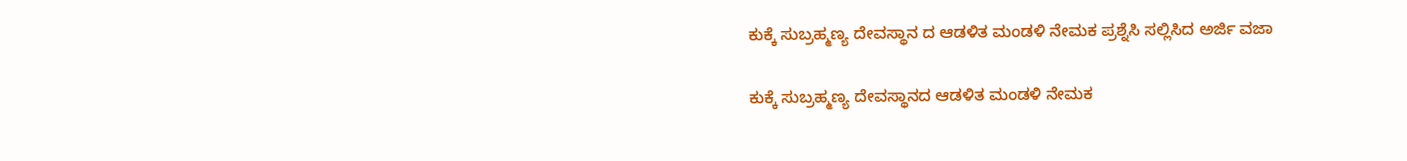ಕುಕ್ಕೆ ಸುಬ್ರಹ್ಮಣ್ಯ ದೇವಸ್ಥಾನ ದ ಆಡಳಿತ ಮಂಡಳಿ ನೇಮಕ ಪ್ರಶ್ನೆಸಿ ಸಲ್ಲಿಸಿದ ಅರ್ಜಿ ವಜಾ

ಕುಕ್ಕೆ ಸುಬ್ರಹ್ಮಣ್ಯ ದೇವಸ್ಥಾನದ ಆಡಳಿತ ಮಂಡಳಿ ನೇಮಕ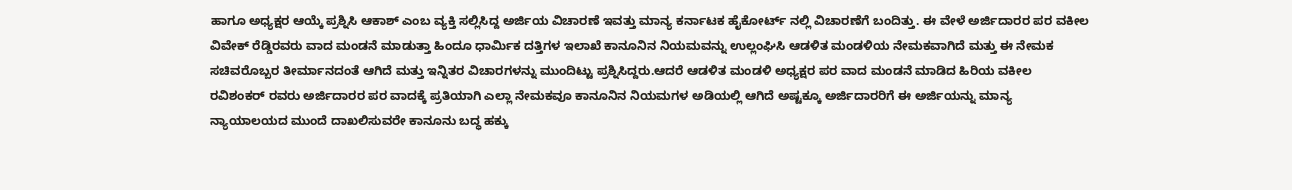ಹಾಗೂ ಅಧ್ಯಕ್ಷರ ಆಯ್ಕೆ ಪ್ರಶ್ನಿಸಿ ಆಕಾಶ್ ಎಂಬ ವ್ಯಕ್ತಿ ಸಲ್ಲಿಸಿದ್ದ ಅರ್ಜಿಯ ವಿಚಾರಣೆ ಇವತ್ತು ಮಾನ್ಯ ಕರ್ನಾಟಕ ಹೈಕೋರ್ಟ್ ನಲ್ಲಿ ವಿಚಾರಣೆಗೆ ಬಂದಿತ್ತು. ಈ ವೇಳೆ ಅರ್ಜಿದಾರರ ಪರ ವಕೀಲ ವಿವೇಕ್ ರೆಡ್ಡಿರವರು ವಾದ ಮಂಡನೆ ಮಾಡುತ್ತಾ ಹಿಂದೂ ಧಾರ್ಮಿಕ ದತ್ತಿಗಳ ಇಲಾಖೆ ಕಾನೂನಿನ ನಿಯಮವನ್ನು ಉಲ್ಲಂಘಿಸಿ ಆಡಳಿತ ಮಂಡಳಿಯ ನೇಮಕವಾಗಿದೆ ಮತ್ತು ಈ ನೇಮಕ ಸಚಿವರೊಬ್ಬರ ತೀರ್ಮಾನದಂತೆ ಆಗಿದೆ ಮತ್ತು ಇನ್ನಿತರ ವಿಚಾರಗಳನ್ನು ಮುಂದಿಟ್ಟು ಪ್ರಶ್ನಿಸಿದ್ದರು.ಆದರೆ ಆಡಳಿತ ಮಂಡಳಿ ಅಧ್ಯಕ್ಷರ ಪರ ವಾದ ಮಂಡನೆ ಮಾಡಿದ ಹಿರಿಯ ವಕೀಲ ರವಿಶಂಕರ್ ರವರು ಅರ್ಜಿದಾರರ ಪರ ವಾದಕ್ಕೆ ಪ್ರತಿಯಾಗಿ ಎಲ್ಲಾ ನೇಮಕವೂ ಕಾನೂನಿನ ನಿಯಮಗಳ ಅಡಿಯಲ್ಲಿ ಆಗಿದೆ ಅಷ್ಟಕ್ಕೂ ಅರ್ಜಿದಾರರಿಗೆ ಈ ಅರ್ಜಿಯನ್ನು ಮಾನ್ಯ ನ್ಯಾಯಾಲಯದ ಮುಂದೆ ದಾಖಲಿಸುವರೇ ಕಾನೂನು ಬದ್ಧ ಹಕ್ಕು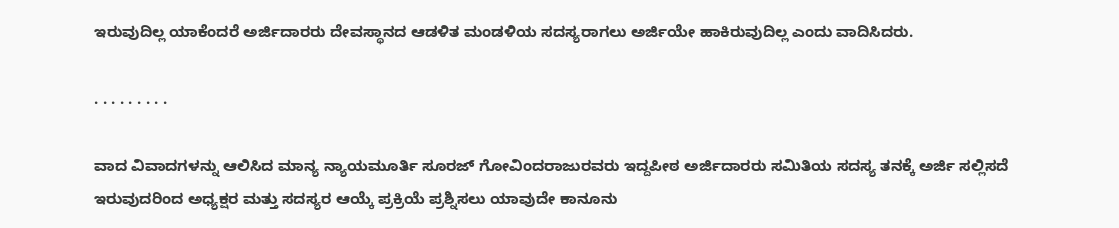ಇರುವುದಿಲ್ಲ ಯಾಕೆಂದರೆ ಅರ್ಜಿದಾರರು ದೇವಸ್ಥಾನದ ಆಡಳಿತ ಮಂಡಳಿಯ ಸದಸ್ಯರಾಗಲು ಅರ್ಜಿಯೇ ಹಾಕಿರುವುದಿಲ್ಲ ಎಂದು ವಾದಿಸಿದರು.

. . . . . . . . .

ವಾದ ವಿವಾದಗಳನ್ನು ಆಲಿಸಿದ ಮಾನ್ಯ ನ್ಯಾಯಮೂರ್ತಿ ಸೂರಜ್ ಗೋವಿಂದರಾಜುರವರು ಇದ್ದಪೀಠ ಅರ್ಜಿದಾರರು ಸಮಿತಿಯ ಸದಸ್ಯ ತನಕ್ಕೆ ಅರ್ಜಿ ಸಲ್ಲಿಸದೆ ಇರುವುದರಿಂದ ಅಧ್ಯಕ್ಷರ ಮತ್ತು ಸದಸ್ಯರ ಆಯ್ಕೆ ಪ್ರಕ್ರಿಯೆ ಪ್ರಶ್ನಿಸಲು ಯಾವುದೇ ಕಾನೂನು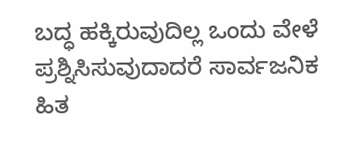ಬದ್ಧ ಹಕ್ಕಿರುವುದಿಲ್ಲ ಒಂದು ವೇಳೆ ಪ್ರಶ್ನಿಸಿಸುವುದಾದರೆ ಸಾರ್ವಜನಿಕ ಹಿತ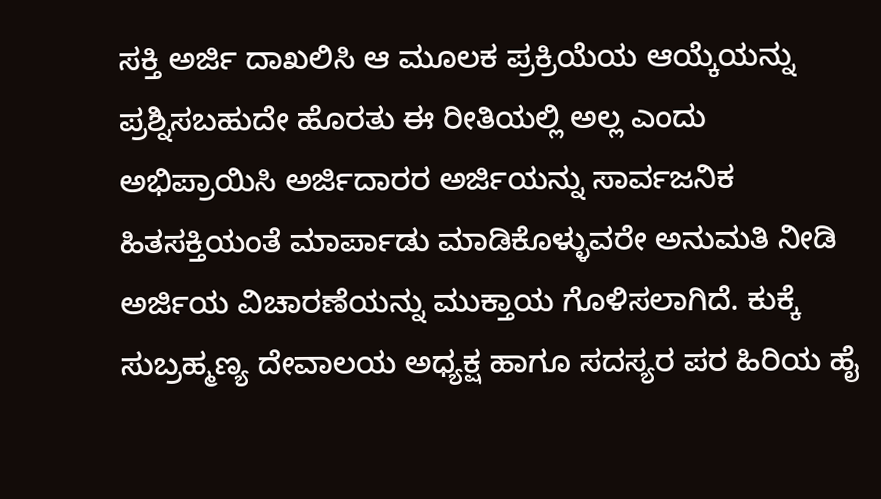ಸಕ್ತಿ ಅರ್ಜಿ ದಾಖಲಿಸಿ ಆ ಮೂಲಕ ಪ್ರಕ್ರಿಯೆಯ ಆಯ್ಕೆಯನ್ನು ಪ್ರಶ್ನಿಸಬಹುದೇ ಹೊರತು ಈ ರೀತಿಯಲ್ಲಿ ಅಲ್ಲ ಎಂದು ಅಭಿಪ್ರಾಯಿಸಿ ಅರ್ಜಿದಾರರ ಅರ್ಜಿಯನ್ನು ಸಾರ್ವಜನಿಕ ಹಿತಸಕ್ತಿಯಂತೆ ಮಾರ್ಪಾಡು ಮಾಡಿಕೊಳ್ಳುವರೇ ಅನುಮತಿ ನೀಡಿ ಅರ್ಜಿಯ ವಿಚಾರಣೆಯನ್ನು ಮುಕ್ತಾಯ ಗೊಳಿಸಲಾಗಿದೆ. ಕುಕ್ಕೆ ಸುಬ್ರಹ್ಮಣ್ಯ ದೇವಾಲಯ ಅಧ್ಯಕ್ಷ ಹಾಗೂ ಸದಸ್ಯರ ಪರ ಹಿರಿಯ ಹೈ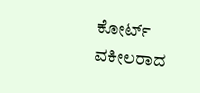ಕೋರ್ಟ್ ವಕೀಲರಾದ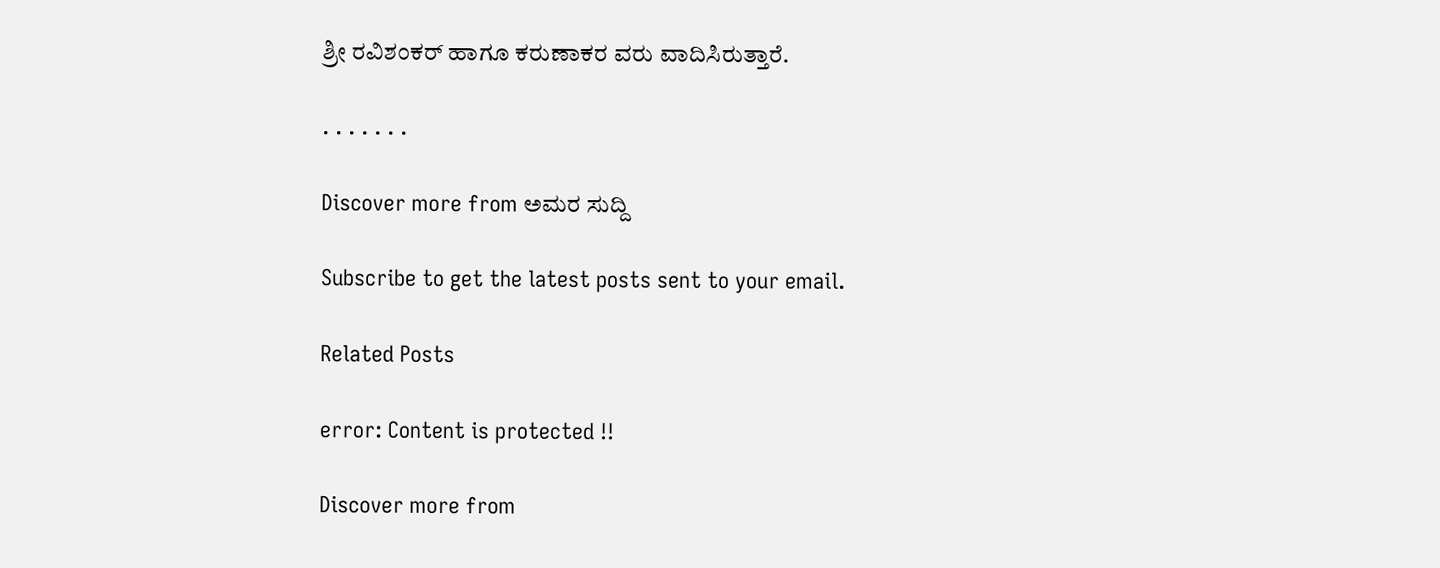ಶ್ರೀ ರವಿಶಂಕರ್ ಹಾಗೂ ಕರುಣಾಕರ ವರು ವಾದಿಸಿರುತ್ತಾರೆ.

. . . . . . .

Discover more from ಅಮರ ಸುದ್ದಿ

Subscribe to get the latest posts sent to your email.

Related Posts

error: Content is protected !!

Discover more from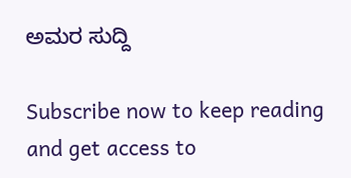ಅಮರ ಸುದ್ದಿ

Subscribe now to keep reading and get access to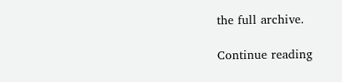the full archive.

Continue reading